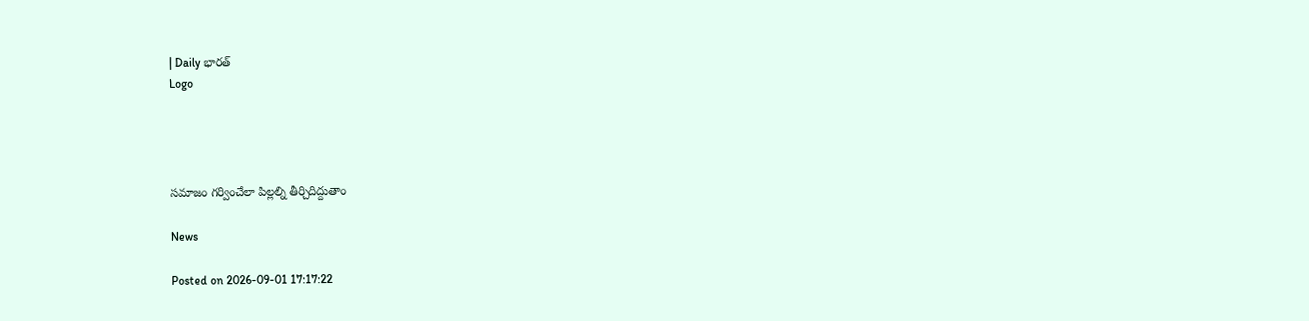| Daily భారత్
Logo




సమాజం గర్వించేలా పిల్లల్ని తీర్చిదిద్దుతాం

News

Posted on 2026-09-01 17:17:22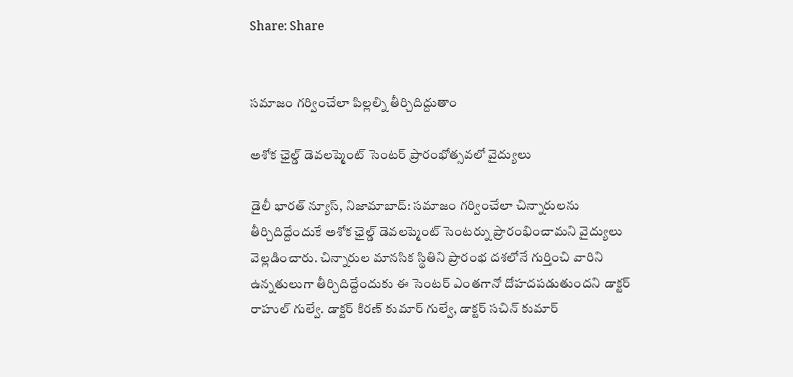Share: Share


సమాజం గర్వించేలా పిల్లల్ని తీర్చిదిద్దుతాం

అశోక ఛైల్డ్ డెవలప్మెంట్ సెంటర్ ప్రారంభోత్సవలో వైద్యులు

డైలీ భారత్ న్యూస్, నిజామాబాద్: సమాజం గర్వించేలా చిన్నారులను తీర్చిదిద్దేందుకే అశోక ఛైల్డ్ డెవలప్మెంట్ సెంటర్ను ప్రారంభించామని వైద్యులు వెల్లడించారు. చిన్నారుల మానసిక స్థితిని ప్రారంభ దశలోనే గుర్తించి వారిని ఉన్నతులుగా తీర్చిదిద్దేందుకు ఈ సెంటర్ ఎంతగానో దోహదపడుతుందని డాక్టర్ రాహుల్ గుల్వే. డాక్టర్ కిరణ్ కుమార్ గుల్వే, డాక్టర్ సచిన్ కుమార్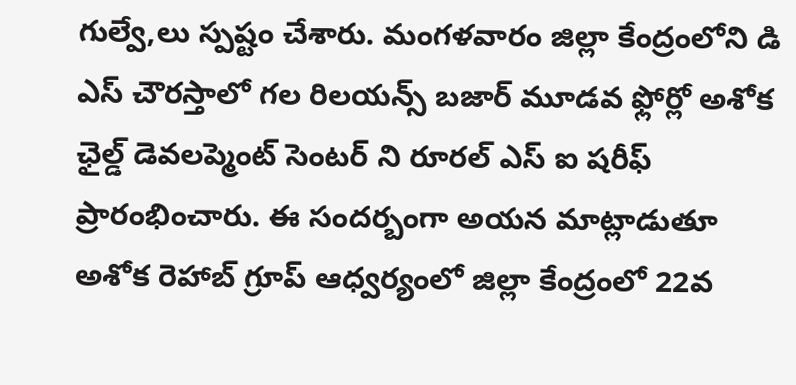గుల్వే,లు స్పష్టం చేశారు. మంగళవారం జిల్లా కేంద్రంలోని డి ఎస్ చౌరస్తాలో గల రిలయన్స్ బజార్ మూడవ ఫ్లోర్లో అశోక ఛైల్డ్ డెవలప్మెంట్ సెంటర్ ని రూరల్ ఎస్ ఐ షరీఫ్ ప్రారంభించారు. ఈ సందర్బంగా అయన మాట్లాడుతూ అశోక రెహాబ్ గ్రూప్ ఆధ్వర్యంలో జిల్లా కేంద్రంలో 22వ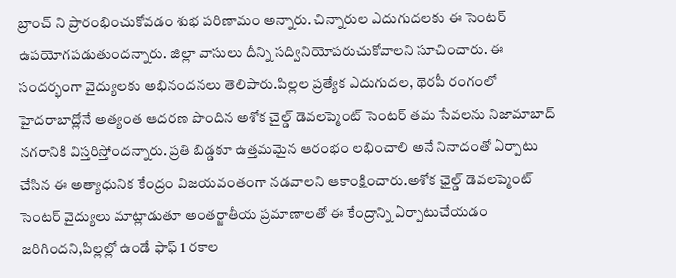బ్రాంచ్ ని ప్రారంభించుకోవడం శుభ పరిణామం అన్నారు. చిన్నారుల ఎదుగుదలకు ఈ సెంటర్ ఉపయోగపడుతుందన్నారు. జిల్లా వాసులు దీన్ని సద్వినియోపరుచుకోవాలని సూచించారు. ఈ సందర్భంగా వైద్యులకు అభినందనలు తెలిపారు.పిల్లల ప్రత్యేక ఎదుగుదల, థెరపీ రంగంలో హైదరాబాద్లోనే అత్యంత ఆదరణ పొందిన అశోక చైల్డ్ డెవలప్మెంట్ సెంటర్ తమ సేవలను నిజామాబాద్ నగరానికి విస్తరిస్తోందన్నారు. ప్రతి బిడ్డకూ ఉత్తమమైన ఆరంభం లభించాలి అనే నినాదంతో ఏర్పాటు చేసిన ఈ అత్యాధునిక కేంద్రం విజయవంతంగా నడవాలని ఆకాంక్షించారు.అశోక ఛైల్డ్ డెవలప్మెంట్ సెంటర్ వైద్యులు మాట్లాడుతూ అంతర్జాతీయ ప్రమాణాలతో ఈ కేంద్రాన్ని ఏర్పాటుచేయడం జరిగిందని,పిల్లల్లో ఉండే ఫాఫ్ 1 రకాల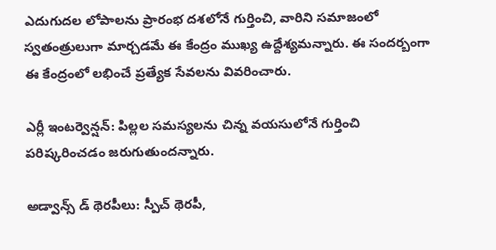ఎదుగుదల లోపాలను ప్రారంభ దశలోనే గుర్తించి, వారిని సమాజంలో స్వతంత్రులుగా మార్చడమే ఈ కేంద్రం ముఖ్య ఉద్దేశ్యమన్నారు. ఈ సందర్బంగా ఈ కేంద్రంలో లభించే ప్రత్యేక సేవలను వివరించారు.

ఎర్లీ ఇంటర్వెన్షన్: పిల్లల సమస్యలను చిన్న వయసులోనే గుర్తించి పరిష్కరించడం జరుగుతుందన్నారు.

అడ్వాన్స్ డ్ థెరపీలు: స్పీచ్ థెరపీ,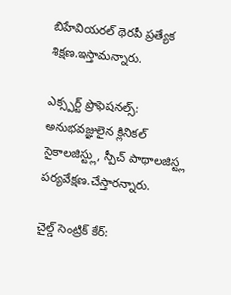బిహేవియరల్ థెరపీ ప్రత్యేక శిక్షణ.ఇస్తామన్నారు.

ఎక్స్పర్ట్ ప్రొఫెషనల్స్: అనుభవజ్ఞులైన క్లినికల్ సైకాలజిస్ట్లు, స్పీచ్ పాథాలజిస్ట్ల పర్యవేక్షణ.చేస్తారన్నారు.

చైల్డ్ సెంట్రిక్ కేర్: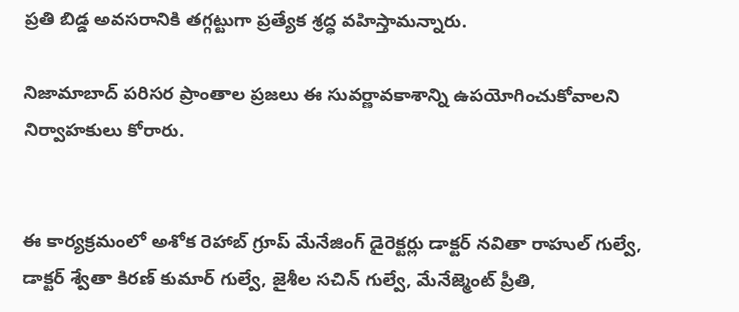ప్రతి బిడ్డ అవసరానికి తగ్గట్టుగా ప్రత్యేక శ్రద్ధ వహిస్తామన్నారు.

నిజామాబాద్ పరిసర ప్రాంతాల ప్రజలు ఈ సువర్ణావకాశాన్ని ఉపయోగించుకోవాలని నిర్వాహకులు కోరారు.


ఈ కార్యక్రమంలో అశోక రెహాబ్ గ్రూప్ మేనేజింగ్ డైరెక్టర్లు డాక్టర్ నవితా రాహుల్ గుల్వే, డాక్టర్ శ్వేతా కిరణ్ కుమార్ గుల్వే, జైశీల సచిన్ గుల్వే, మేనేజ్మెంట్ ప్రీతి,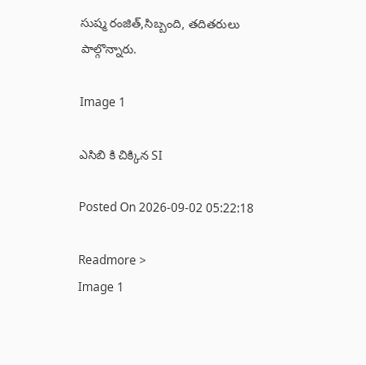సుష్మ రంజిత్,సిబ్బంది, తదితరులు పాల్గొన్నారు.

Image 1

ఎసిబి కి చిక్కిన SI

Posted On 2026-09-02 05:22:18

Readmore >
Image 1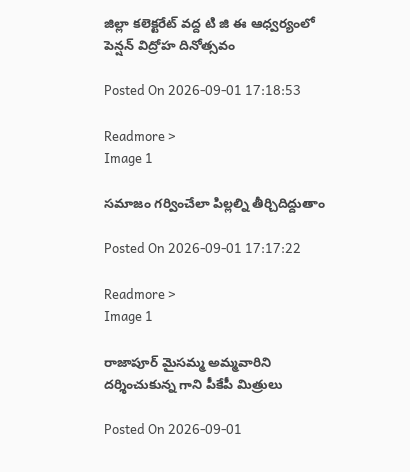జిల్లా కలెక్టరేట్ వద్ద టి జి ఈ ఆధ్వర్యంలో పెన్షన్ విద్రోహ దినోత్సవం

Posted On 2026-09-01 17:18:53

Readmore >
Image 1

సమాజం గర్వించేలా పిల్లల్ని తీర్చిదిద్దుతాం

Posted On 2026-09-01 17:17:22

Readmore >
Image 1

రాజాపూర్ మైసమ్మ అమ్మవారిని దర్శించుకున్న గాని పీకేపీ మిత్రులు

Posted On 2026-09-01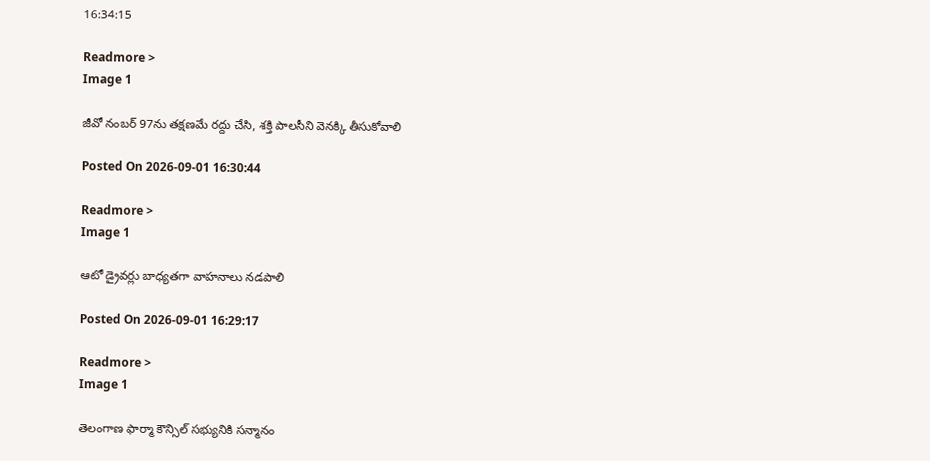16:34:15

Readmore >
Image 1

జీవో నంబర్ 97ను తక్షణమే రద్దు చేసి, శక్తి పాలసీని వెనక్కి తీసుకోవాలి

Posted On 2026-09-01 16:30:44

Readmore >
Image 1

ఆటో డ్రైవర్లు బాధ్యతగా వాహనాలు నడపాలి

Posted On 2026-09-01 16:29:17

Readmore >
Image 1

తెలంగాణ ఫార్మా కౌన్సిల్ సభ్యునికి సన్మానం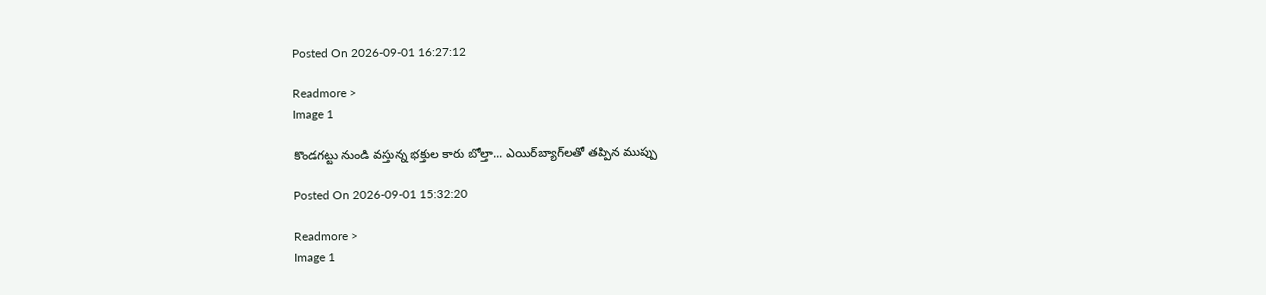Posted On 2026-09-01 16:27:12

Readmore >
Image 1

కొండగట్టు నుండి వస్తున్న భక్తుల కారు బోల్తా... ఎయిర్‌బ్యాగ్‌లతో తప్పిన ముప్పు

Posted On 2026-09-01 15:32:20

Readmore >
Image 1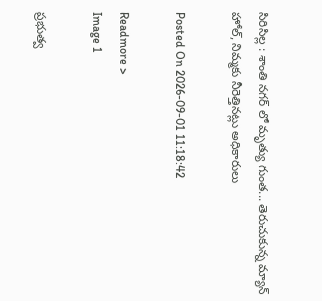సిరిసిల్ల : శాంతి నగర్ లో మృత్యు గుంత... తెరుచుకున్న మ్యాన్ హోల్, నిమ్మకు నీరెత్తినట్లు అధికారులు

Posted On 2026-09-01 11:18:42

Readmore >
Image 1

ప్రభుత్వ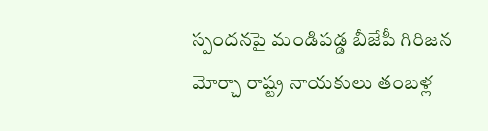స్పందనపై మండిపడ్డ బీజేపీ గిరిజన మోర్చా రాష్ట్ర నాయకులు తంబళ్ల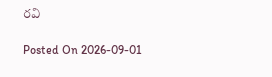రవి

Posted On 2026-09-01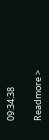09:34:38

Readmore >